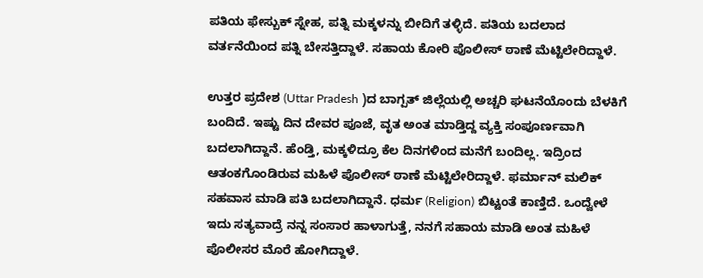ಪತಿಯ ಫೇಸ್ಬುಕ್ ಸ್ನೇಹ, ಪತ್ನಿ ಮಕ್ಕಳನ್ನು ಬೀದಿಗೆ ತಳ್ಳಿದೆ. ಪತಿಯ ಬದಲಾದ ವರ್ತನೆಯಿಂದ ಪತ್ನಿ ಬೇಸತ್ತಿದ್ದಾಳೆ. ಸಹಾಯ ಕೋರಿ ಪೊಲೀಸ್ ಠಾಣೆ ಮೆಟ್ಟಿಲೇರಿದ್ದಾಳೆ.

ಉತ್ತರ ಪ್ರದೇಶ (Uttar Pradesh )ದ ಬಾಗ್ಪತ್ ಜಿಲ್ಲೆಯಲ್ಲಿ ಅಚ್ಚರಿ ಘಟನೆಯೊಂದು ಬೆಳಕಿಗೆ ಬಂದಿದೆ. ಇಷ್ಟು ದಿನ ದೇವರ ಪೂಜೆ, ವೃತ ಅಂತ ಮಾಡ್ತಿದ್ದ ವ್ಯಕ್ತಿ ಸಂಪೂರ್ಣವಾಗಿ ಬದಲಾಗಿದ್ದಾನೆ. ಹೆಂಡ್ತಿ, ಮಕ್ಕಳಿದ್ರೂ ಕೆಲ ದಿನಗಳಿಂದ ಮನೆಗೆ ಬಂದಿಲ್ಲ. ಇದ್ರಿಂದ ಆತಂಕಗೊಂಡಿರುವ ಮಹಿಳೆ ಪೊಲೀಸ್ ಠಾಣೆ ಮೆಟ್ಟಿಲೇರಿದ್ದಾಳೆ. ಫರ್ಮಾನ್ ಮಲಿಕ್ ಸಹವಾಸ ಮಾಡಿ ಪತಿ ಬದಲಾಗಿದ್ದಾನೆ. ಧರ್ಮ (Religion) ಬಿಟ್ಟಂತೆ ಕಾಣ್ತಿದೆ. ಒಂದ್ವೇಳೆ ಇದು ಸತ್ಯವಾದ್ರೆ ನನ್ನ ಸಂಸಾರ ಹಾಳಾಗುತ್ತೆ, ನನಗೆ ಸಹಾಯ ಮಾಡಿ ಅಂತ ಮಹಿಳೆ ಪೊಲೀಸರ ಮೊರೆ ಹೋಗಿದ್ದಾಳೆ.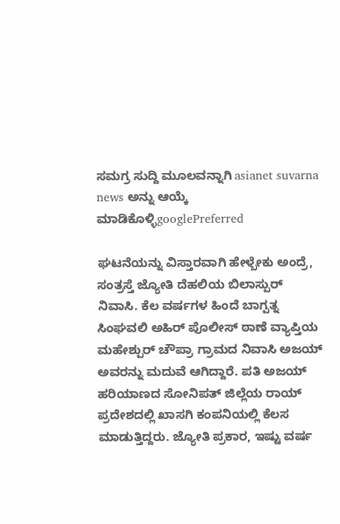ಸಮಗ್ರ ಸುದ್ದಿ ಮೂಲವನ್ನಾಗಿ asianet suvarna news ಅನ್ನು ಆಯ್ಕೆ ಮಾಡಿಕೊಳ್ಳಿgooglePreferred

ಘಟನೆಯನ್ನು ವಿಸ್ತಾರವಾಗಿ ಹೇಳ್ಬೇಕು ಅಂದ್ರೆ, ಸಂತ್ರಸ್ತೆ ಜ್ಯೋತಿ ದೆಹಲಿಯ ಬಿಲಾಸ್ಪುರ್ ನಿವಾಸಿ. ಕೆಲ ವರ್ಷಗಳ ಹಿಂದೆ ಬಾಗ್ಪತ್ನ ಸಿಂಘವಲಿ ಅಹಿರ್ ಪೊಲೀಸ್ ಠಾಣೆ ವ್ಯಾಪ್ತಿಯ ಮಹೇಶ್ಪುರ್ ಚೌಪ್ರಾ ಗ್ರಾಮದ ನಿವಾಸಿ ಅಜಯ್ ಅವರನ್ನು ಮದುವೆ ಆಗಿದ್ದಾರೆ. ಪತಿ ಅಜಯ್ ಹರಿಯಾಣದ ಸೋನಿಪತ್ ಜಿಲ್ಲೆಯ ರಾಯ್ ಪ್ರದೇಶದಲ್ಲಿ ಖಾಸಗಿ ಕಂಪನಿಯಲ್ಲಿ ಕೆಲಸ ಮಾಡುತ್ತಿದ್ದರು. ಜ್ಯೋತಿ ಪ್ರಕಾರ, ಇಷ್ಟು ವರ್ಷ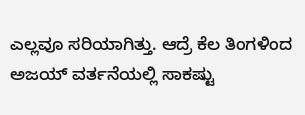ಎಲ್ಲವೂ ಸರಿಯಾಗಿತ್ತು. ಆದ್ರೆ ಕೆಲ ತಿಂಗಳಿಂದ ಅಜಯ್ ವರ್ತನೆಯಲ್ಲಿ ಸಾಕಷ್ಟು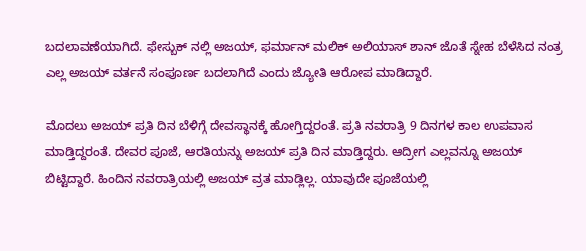ಬದಲಾವಣೆಯಾಗಿದೆ. ಫೇಸ್ಬುಕ್ ನಲ್ಲಿ ಅಜಯ್, ಫರ್ಮಾನ್ ಮಲಿಕ್ ಅಲಿಯಾಸ್ ಶಾನ್ ಜೊತೆ ಸ್ನೇಹ ಬೆಳೆಸಿದ ನಂತ್ರ ಎಲ್ಲ ಅಜಯ್ ವರ್ತನೆ ಸಂಪೂರ್ಣ ಬದಲಾಗಿದೆ ಎಂದು ಜ್ಯೋತಿ ಆರೋಪ ಮಾಡಿದ್ದಾರೆ.

ಮೊದಲು ಅಜಯ್ ಪ್ರತಿ ದಿನ ಬೆಳಿಗ್ಗೆ ದೇವಸ್ಥಾನಕ್ಕೆ ಹೋಗ್ತಿದ್ದರಂತೆ. ಪ್ರತಿ ನವರಾತ್ರಿ 9 ದಿನಗಳ ಕಾಲ ಉಪವಾಸ ಮಾಡ್ತಿದ್ದರಂತೆ. ದೇವರ ಪೂಜೆ, ಆರತಿಯನ್ನು ಅಜಯ್ ಪ್ರತಿ ದಿನ ಮಾಡ್ತಿದ್ದರು. ಆದ್ರೀಗ ಎಲ್ಲವನ್ನೂ ಅಜಯ್ ಬಿಟ್ಟಿದ್ದಾರೆ. ಹಿಂದಿನ ನವರಾತ್ರಿಯಲ್ಲಿ ಅಜಯ್ ವ್ರತ ಮಾಡ್ಲಿಲ್ಲ. ಯಾವುದೇ ಪೂಜೆಯಲ್ಲಿ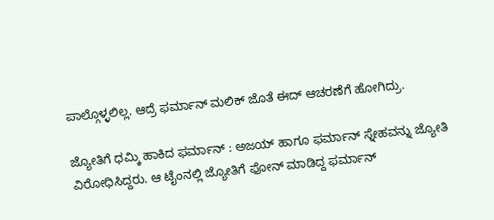ಪಾಲ್ಗೊಳ್ಳಲಿಲ್ಲ. ಆದ್ರೆ ಫರ್ಮಾನ್ ಮಲಿಕ್ ಜೊತೆ ಈದ್ ಆಚರಣೆಗೆ ಹೋಗಿದ್ರು.

ಜ್ಯೋತಿಗೆ ಧಮ್ಕಿ ಹಾಕಿದ ಫರ್ಮಾನ್ : ಅಜಯ್ ಹಾಗೂ ಫರ್ಮಾನ್ ಸ್ನೇಹವನ್ನು ಜ್ಯೋತಿ ವಿರೋಧಿಸಿದ್ದರು. ಆ ಟೈಂನಲ್ಲಿ ಜ್ಯೋತಿಗೆ ಫೋನ್ ಮಾಡಿದ್ದ ಫರ್ಮಾನ್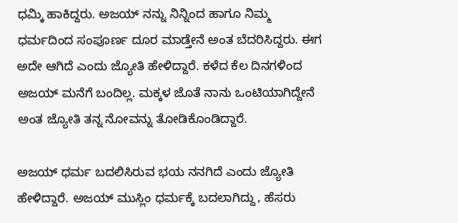ಧಮ್ಕಿ ಹಾಕಿದ್ದರು. ಅಜಯ್ ನನ್ನು ನಿನ್ನಿಂದ ಹಾಗೂ ನಿಮ್ಮ ಧರ್ಮದಿಂದ ಸಂಪೂರ್ಣ ದೂರ ಮಾಡ್ತೇನೆ ಅಂತ ಬೆದರಿಸಿದ್ದರು. ಈಗ ಅದೇ ಆಗಿದೆ ಎಂದು ಜ್ಯೋತಿ ಹೇಳಿದ್ದಾರೆ. ಕಳೆದ ಕೆಲ ದಿನಗಳಿಂದ ಅಜಯ್ ಮನೆಗೆ ಬಂದಿಲ್ಲ. ಮಕ್ಕಳ ಜೊತೆ ನಾನು ಒಂಟಿಯಾಗಿದ್ದೇನೆ ಅಂತ ಜ್ಯೋತಿ ತನ್ನ ನೋವನ್ನು ತೋಡಿಕೊಂಡಿದ್ದಾರೆ.

ಅಜಯ್ ಧರ್ಮ ಬದಲಿಸಿರುವ ಭಯ ನನಗಿದೆ ಎಂದು ಜ್ಯೋತಿ ಹೇಳಿದ್ದಾರೆ. ಅಜಯ್ ಮುಸ್ಲಿಂ ಧರ್ಮಕ್ಕೆ ಬದಲಾಗಿದ್ದು, ಹೆಸರು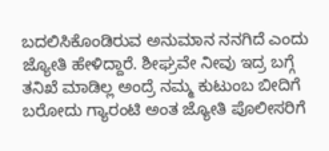ಬದಲಿಸಿಕೊಂಡಿರುವ ಅನುಮಾನ ನನಗಿದೆ ಎಂದು ಜ್ಯೋತಿ ಹೇಳಿದ್ದಾರೆ. ಶೀಘ್ರವೇ ನೀವು ಇದ್ರ ಬಗ್ಗೆ ತನಿಖೆ ಮಾಡಿಲ್ಲ ಅಂದ್ರೆ ನಮ್ಮ ಕುಟುಂಬ ಬೀದಿಗೆ ಬರೋದು ಗ್ಯಾರಂಟಿ ಅಂತ ಜ್ಯೋತಿ ಪೊಲೀಸರಿಗೆ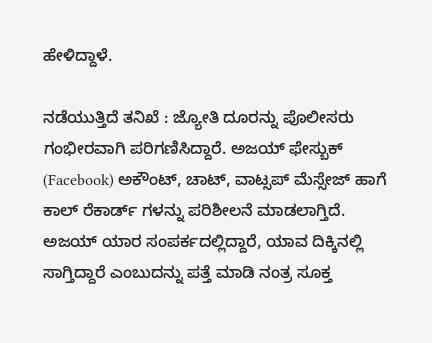ಹೇಳಿದ್ದಾಳೆ.

ನಡೆಯುತ್ತಿದೆ ತನಿಖೆ : ಜ್ಯೋತಿ ದೂರನ್ನು ಪೊಲೀಸರು ಗಂಭೀರವಾಗಿ ಪರಿಗಣಿಸಿದ್ದಾರೆ. ಅಜಯ್ ಫೇಸ್ಬುಕ್ (Facebook) ಅಕೌಂಟ್, ಚಾಟ್, ವಾಟ್ಸಪ್ ಮೆಸ್ಸೇಜ್ ಹಾಗೆ ಕಾಲ್ ರೆಕಾರ್ಡ್ ಗಳನ್ನು ಪರಿಶೀಲನೆ ಮಾಡಲಾಗ್ತಿದೆ. ಅಜಯ್ ಯಾರ ಸಂಪರ್ಕದಲ್ಲಿದ್ದಾರೆ, ಯಾವ ದಿಕ್ಕಿನಲ್ಲಿ ಸಾಗ್ತಿದ್ದಾರೆ ಎಂಬುದನ್ನು ಪತ್ತೆ ಮಾಡಿ ನಂತ್ರ ಸೂಕ್ತ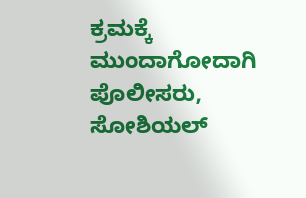ಕ್ರಮಕ್ಕೆ ಮುಂದಾಗೋದಾಗಿ ಪೊಲೀಸರು, ಸೋಶಿಯಲ್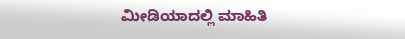ಮೀಡಿಯಾದಲ್ಲಿ ಮಾಹಿತಿ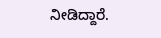ನೀಡಿದ್ದಾರೆ.